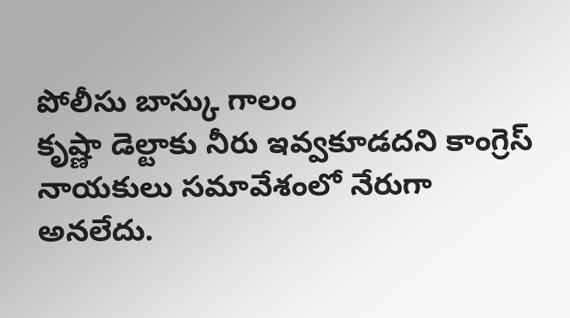పోలీసు బాస్కు గాలం
కృష్ణా డెల్టాకు నీరు ఇవ్వకూడదని కాంగ్రెస్ నాయకులు సమావేశంలో నేరుగా అనలేదు.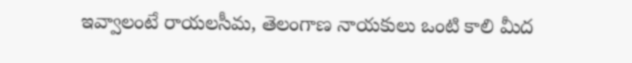ఇవ్వాలంటే రాయలసీమ, తెలంగాణ నాయకులు ఒంటి కాలి మీద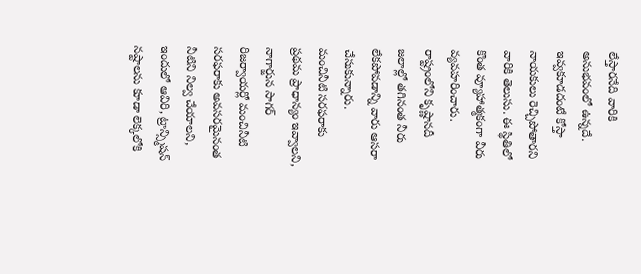లేస్తారనేది వారికి అనుభవంలో ఉన్నదే. ఇవ్వకూడదంటే కోస్తా నాయకులు రెచ్చిపోతారని వారికి తెలుసు. ఈ స్థితిలో కొంత వ్యూహాత్మకంగా వీరు వ్యవహరించారు. రాష్ట్రంలోని కృష్ణానదీ జలాల్లో తగినంత నీరు లేకపోవడాన్ని వారు ఆసరా చేసుకున్నారు.
మంచినీటి సరఫరాకు ప్రథమ ప్రాధాన్యం ఇవ్వాలని, నాగార్జున సాగర్ రిజర్వాయర్లో మంచినీటి సరఫరాకు అవసరమైనంత నీటిని నిల్వ చేయాలని, ఇందులో ఆవిరి, ట్రాన్స్మిషన్ నష్టాలను కూడా లెక్కలోకి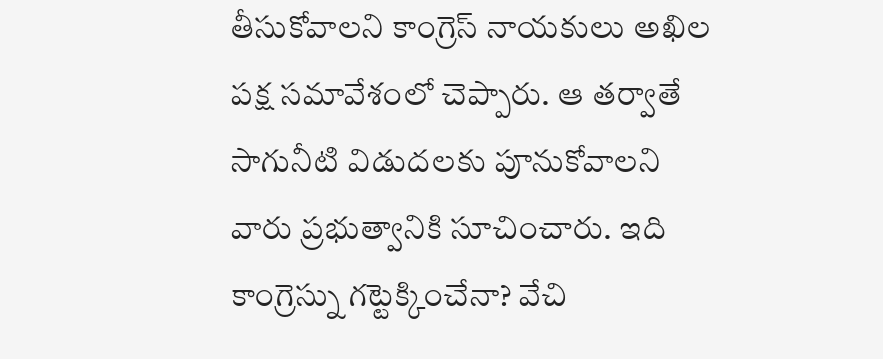తీసుకోవాలని కాంగ్రెస్ నాయకులు అఖిల పక్ష సమావేశంలో చెప్పారు. ఆ తర్వాతే సాగునీటి విడుదలకు పూనుకోవాలని వారు ప్రభుత్వానికి సూచించారు. ఇది కాంగ్రెస్ను గట్టెక్కించేనా? వేచి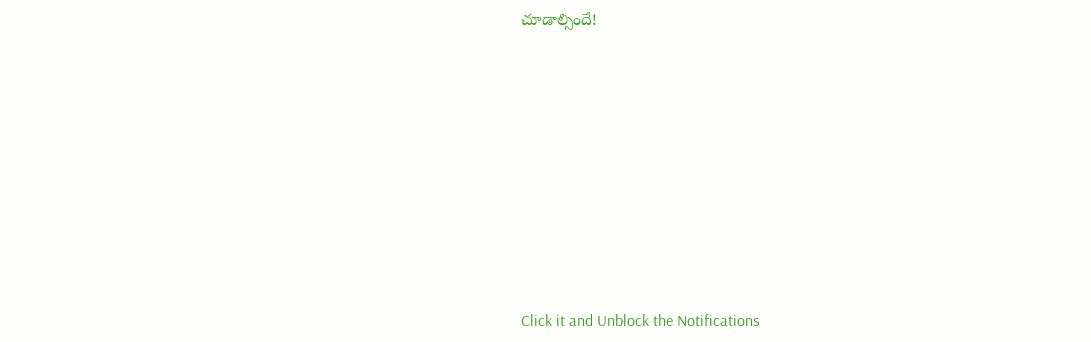చూడాల్సిందే!












Click it and Unblock the Notifications